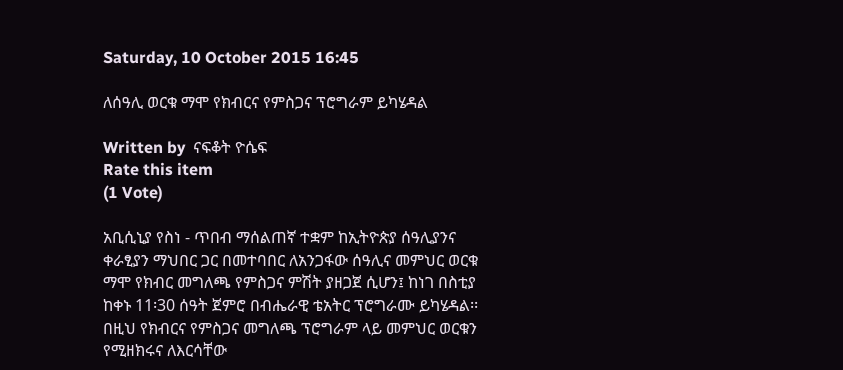Saturday, 10 October 2015 16:45

ለሰዓሊ ወርቁ ማሞ የክብርና የምስጋና ፕሮግራም ይካሄዳል

Written by  ናፍቆት ዮሴፍ
Rate this item
(1 Vote)

አቢሲኒያ የስነ - ጥበብ ማሰልጠኛ ተቋም ከኢትዮጵያ ሰዓሊያንና ቀራፂያን ማህበር ጋር በመተባበር ለአንጋፋው ሰዓሊና መምህር ወርቁ ማሞ የክብር መግለጫ የምስጋና ምሽት ያዘጋጀ ሲሆን፤ ከነገ በስቲያ ከቀኑ 11፡30 ሰዓት ጀምሮ በብሔራዊ ቴአትር ፕሮግራሙ ይካሄዳል፡፡
በዚህ የክብርና የምስጋና መግለጫ ፕሮግራም ላይ መምህር ወርቁን የሚዘክሩና ለእርሳቸው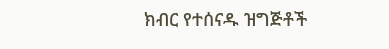ክብር የተሰናዱ ዝግጅቶች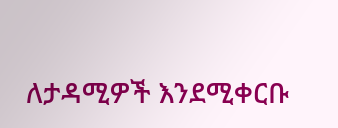ለታዳሚዎች እንደሚቀርቡ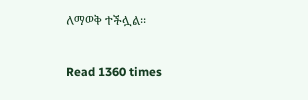ለማወቅ ተችሏል፡፡

Read 1360 times